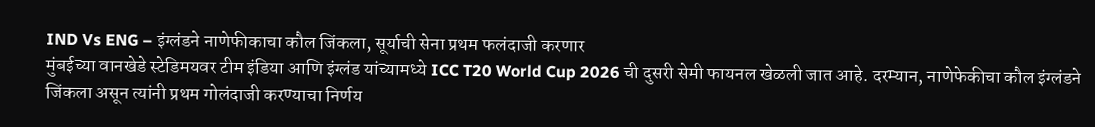IND Vs ENG – इंग्लंडने नाणेफीकाचा कौल जिंकला, सूर्याची सेना प्रथम फलंदाजी करणार
मुंबईच्या वानखेडे स्टेडिमयवर टीम इंडिया आणि इंग्लंड यांच्यामध्ये ICC T20 World Cup 2026 ची दुसरी सेमी फायनल खेळली जात आहे. दरम्यान, नाणेफेकीचा कौल इंग्लंडने जिंकला असून त्यांनी प्रथम गोलंदाजी करण्याचा निर्णय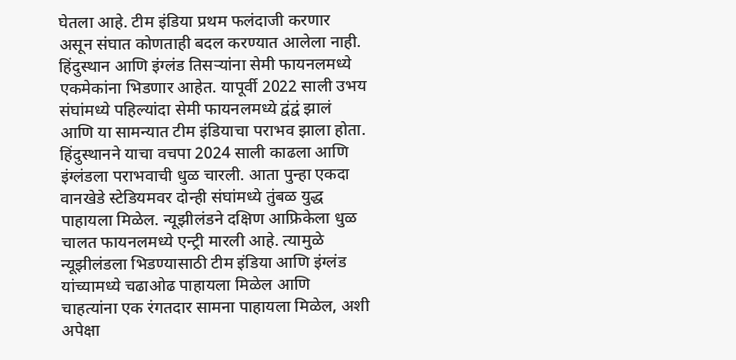घेतला आहे. टीम इंडिया प्रथम फलंदाजी करणार असून संघात कोणताही बदल करण्यात आलेला नाही.
हिंदुस्थान आणि इंग्लंड तिसऱ्यांना सेमी फायनलमध्ये एकमेकांना भिडणार आहेत. यापूर्वी 2022 साली उभय संघांमध्ये पहिल्यांदा सेमी फायनलमध्ये द्वंद्वं झालं आणि या सामन्यात टीम इंडियाचा पराभव झाला होता. हिंदुस्थानने याचा वचपा 2024 साली काढला आणि इंग्लंडला पराभवाची धुळ चारली. आता पुन्हा एकदा वानखेडे स्टेडियमवर दोन्ही संघांमध्ये तुंबळ युद्ध पाहायला मिळेल. न्यूझीलंडने दक्षिण आफ्रिकेला धुळ चालत फायनलमध्ये एन्ट्री मारली आहे. त्यामुळे न्यूझीलंडला भिडण्यासाठी टीम इंडिया आणि इंग्लंड यांच्यामध्ये चढाओढ पाहायला मिळेल आणि चाहत्यांना एक रंगतदार सामना पाहायला मिळेल, अशी अपेक्षा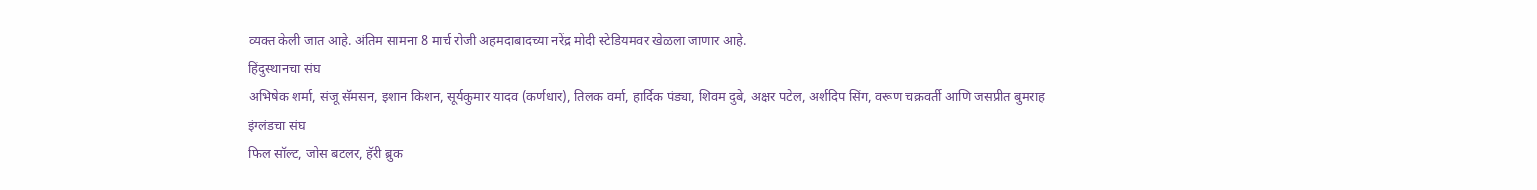व्यक्त केली जात आहे. अंतिम सामना 8 मार्च रोजी अहमदाबादच्या नरेंद्र मोदी स्टेडियमवर खेळला जाणार आहे.
हिंदुस्थानचा संघ
अभिषेक शर्मा, संजू सॅमसन, इशान किशन, सूर्यकुमार यादव (कर्णधार), तिलक वर्मा, हार्दिक पंड्या, शिवम दुबे, अक्षर पटेल, अर्शदिप सिंग, वरूण चक्रवर्ती आणि जसप्रीत बुमराह
इंग्लंडचा संघ
फिल सॉल्ट, जोस बटलर, हॅरी ब्रुक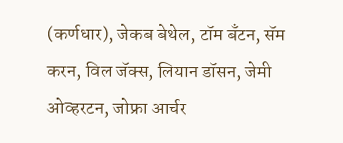(कर्णधार), जेकब बेथेल, टॉम बँटन, सॅम करन, विल जॅक्स, लियान डॉसन, जेमी ओव्हरटन, जोफ्रा आर्चर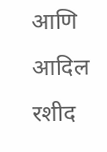आणि आदिल रशीद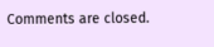Comments are closed.